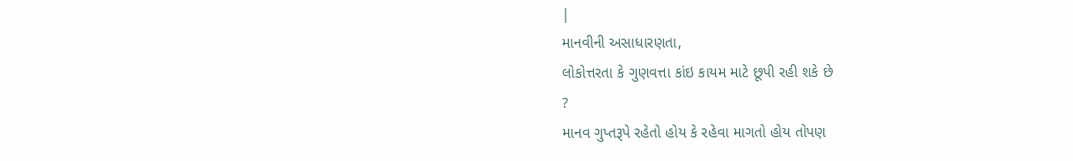|
માનવીની અસાધારણતા,
લોકોત્તરતા કે ગુણવત્તા કાંઇ કાયમ માટે છૂપી રહી શકે છે
?
માનવ ગુપ્તરૂપે રહેતો હોય કે રહેવા માગતો હોય તોપણ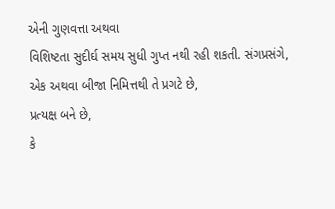એની ગુણવત્તા અથવા
વિશિષ્ટતા સુદીર્ઘ સમય સુધી ગુપ્ત નથી રહી શકતી. સંગપ્રસંગે,
એક અથવા બીજા નિમિત્તથી તે પ્રગટે છે,
પ્રત્યક્ષ બને છે,
કે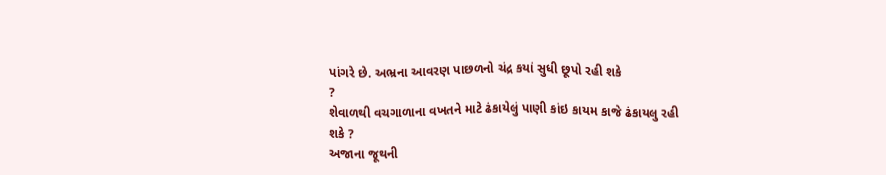પાંગરે છે. અભ્રના આવરણ પાછળનો ચંદ્ર કયાં સુધી છૂપો રહી શકે
?
શેવાળથી વચગાળાના વખતને માટે ઢંકાયેલું પાણી કાંઇ કાયમ કાજે ઢંકાયલુ રહી
શકે ?
અજાના જૂથની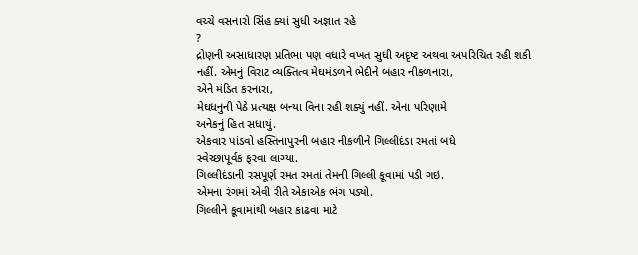વચ્ચે વસનારો સિંહ ક્યાં સુધી અજ્ઞાત રહે
?
દ્રોણની અસાધારણ પ્રતિભા પણ વધારે વખત સુધી અદૃષ્ટ અથવા અપરિચિત રહી શકી
નહીં. એમનું વિરાટ વ્યક્તિત્વ મેઘમંડળને ભેદીને બહાર નીકળનારા,
એને મંડિત કરનારા,
મેઘધનુની પેઠે પ્રત્યક્ષ બન્યા વિના રહી શક્યું નહીં. એના પરિણામે
અનેકનું હિત સધાયું.
એકવાર પાંડવો હસ્તિનાપુરની બહાર નીકળીને ગિલ્લીદંડા રમતાં બધે
સ્વેચ્છાપૂર્વક ફરવા લાગ્યા.
ગિલ્લીદંડાની રસપૂર્ણ રમત રમતાં તેમની ગિલ્લી કૂવામાં પડી ગઇ.
એમના રંગમાં એવી રીતે એકાએક ભંગ પડ્યો.
ગિલ્લીને કૂવામાંથી બહાર કાઢવા માટે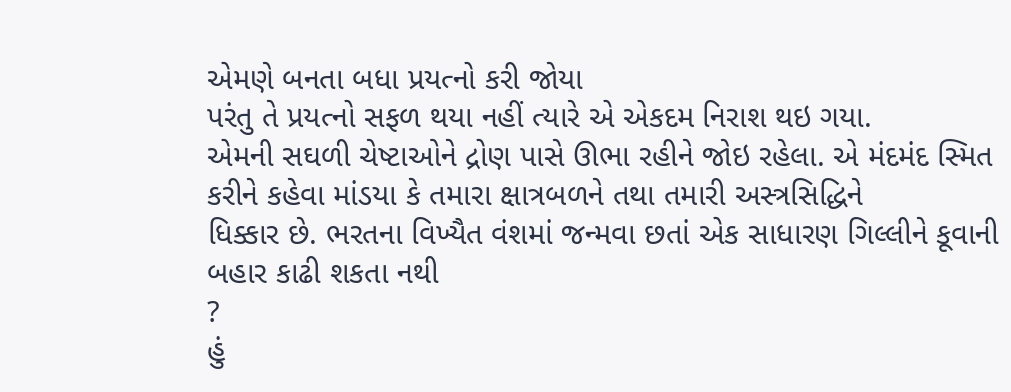એમણે બનતા બધા પ્રયત્નો કરી જોયા
પરંતુ તે પ્રયત્નો સફળ થયા નહીં ત્યારે એ એકદમ નિરાશ થઇ ગયા.
એમની સઘળી ચેષ્ટાઓને દ્રોણ પાસે ઊભા રહીને જોઇ રહેલા. એ મંદમંદ સ્મિત
કરીને કહેવા માંડયા કે તમારા ક્ષાત્રબળને તથા તમારી અસ્ત્રસિદ્ધિને
ધિક્કાર છે. ભરતના વિખ્યૈત વંશમાં જન્મવા છતાં એક સાધારણ ગિલ્લીને કૂવાની
બહાર કાઢી શકતા નથી
?
હું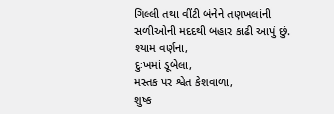ગિલ્લી તથા વીંટી બંનેને તણખલાંની સળીઓની મદદથી બહાર કાઢી આપું છું.
શ્યામ વર્ણના,
દુઃખમાં ડૂબેલા,
મસ્તક પર શ્વેત કેશવાળા,
શુષ્ક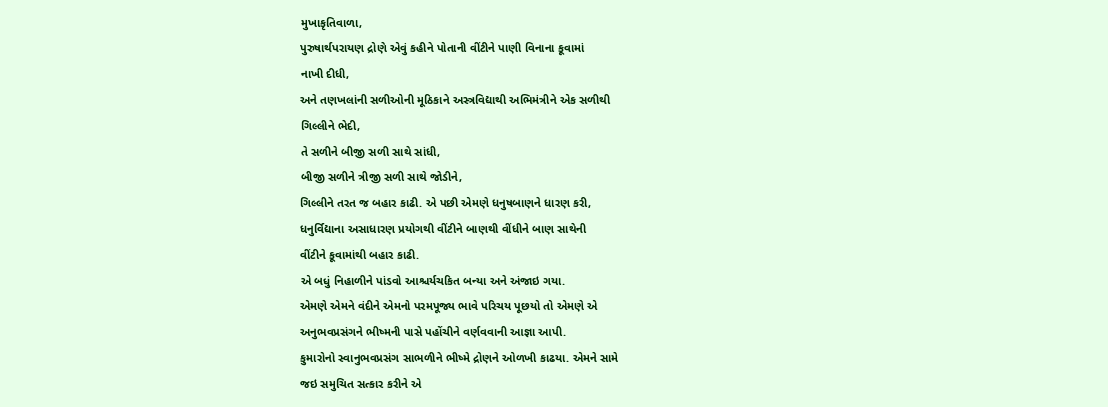મુખાકૃતિવાળા,
પુરુષાર્થપરાયણ દ્રોણે એવું કહીને પોતાની વીંટીને પાણી વિનાના કૂવામાં
નાખી દીધી,
અને તણખલાંની સળીઓની મૂઠિકાને અસ્ત્રવિદ્યાથી અભિમંત્રીને એક સળીથી
ગિલ્લીને ભેદી,
તે સળીને બીજી સળી સાથે સાંધી,
બીજી સળીને ત્રીજી સળી સાથે જોડીને,
ગિલ્લીને તરત જ બહાર કાઢી. એ પછી એમણે ધનુષબાણને ધારણ કરી,
ધનુર્વિદ્યાના અસાધારણ પ્રયોગથી વીંટીને બાણથી વીંધીને બાણ સાથેની
વીંટીને કૂવામાંથી બહાર કાઢી.
એ બધું નિહાળીને પાંડવો આશ્ચર્યચકિત બન્યા અને અંજાઇ ગયા.
એમણે એમને વંદીને એમનો પરમપૂજ્ય ભાવે પરિચય પૂછયો તો એમણે એ
અનુભવપ્રસંગને ભીષ્મની પાસે પહોંચીને વર્ણવવાની આજ્ઞા આપી.
કુમારોનો સ્વાનુભવપ્રસંગ સાભળીને ભીષ્મે દ્રોણને ઓળખી કાઢયા. એમને સામે
જઇ સમુચિત સત્કાર કરીને એ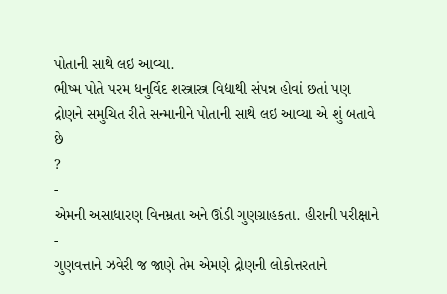પોતાની સાથે લઇ આવ્યા.
ભીષ્મ પોતે પરમ ધનુર્વિદ શસ્ત્રાસ્ત્ર વિદ્યાથી સંપન્ન હોવાં છતાં પણ
દ્રોણને સમુચિત રીતે સન્માનીને પોતાની સાથે લઇ આવ્યા એ શું બતાવે છે
?
-
એમની અસાધારણ વિનમ્રતા અને ઊંડી ગુણગ્રાહકતા. હીરાની પરીક્ષાને -
ગુણવત્તાને ઝવેરી જ જાણે તેમ એમણે દ્રોણની લોકોત્તરતાને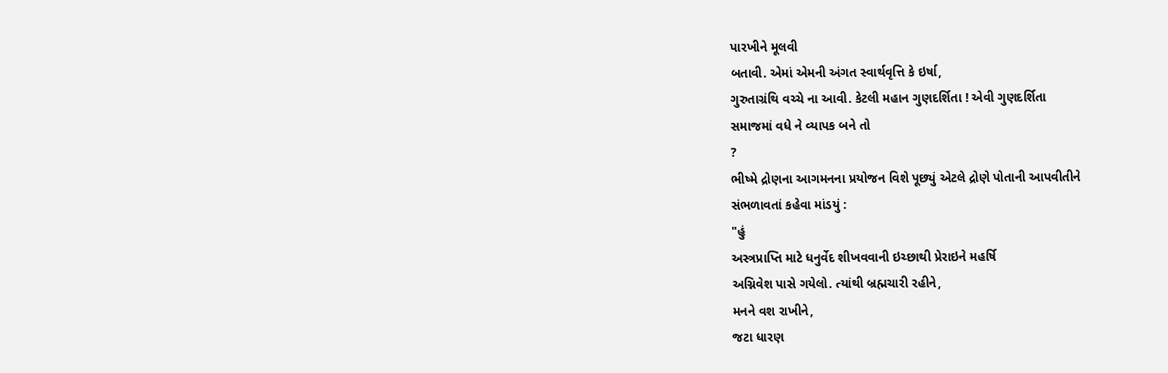પારખીને મૂલવી
બતાવી. એમાં એમની અંગત સ્વાર્થવૃત્તિ કે ઇર્ષા,
ગુરુતાગ્રંથિ વચ્ચે ના આવી. કેટલી મહાન ગુણદર્શિતા ! એવી ગુણદર્શિતા
સમાજમાં વધે ને વ્યાપક બને તો
?
ભીષ્મે દ્રોણના આગમનના પ્રયોજન વિશે પૂછ્યું એટલે દ્રોણે પોતાની આપવીતીને
સંભળાવતાં કહેવા માંડયું :
"હું
અસ્ત્રપ્રાપ્તિ માટે ધનુર્વેદ શીખવવાની ઇચ્છાથી પ્રેરાઇને મહર્ષિ
અગ્નિવેશ પાસે ગયેલો. ત્યાંથી બ્રહ્મચારી રહીને,
મનને વશ રાખીને,
જટા ધારણ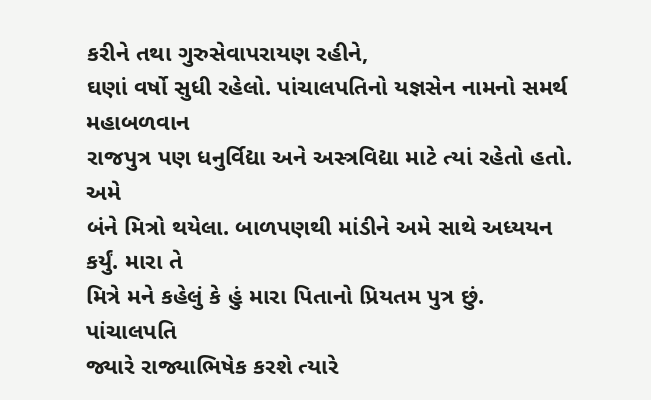કરીને તથા ગુરુસેવાપરાયણ રહીને,
ઘણાં વર્ષો સુધી રહેલો. પાંચાલપતિનો યજ્ઞસેન નામનો સમર્થ મહાબળવાન
રાજપુત્ર પણ ધનુર્વિદ્યા અને અસ્ત્રવિદ્યા માટે ત્યાં રહેતો હતો. અમે
બંને મિત્રો થયેલા. બાળપણથી માંડીને અમે સાથે અધ્યયન કર્યું. મારા તે
મિત્રે મને કહેલું કે હું મારા પિતાનો પ્રિયતમ પુત્ર છું. પાંચાલપતિ
જ્યારે રાજ્યાભિષેક કરશે ત્યારે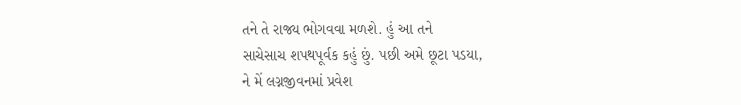તને તે રાજ્ય ભોગવવા મળશે. હું આ તને
સાચેસાચ શપથપૂર્વક કહું છું. પછી અમે છૂટા પડયા,
ને મેં લગ્નજીવનમાં પ્રવેશ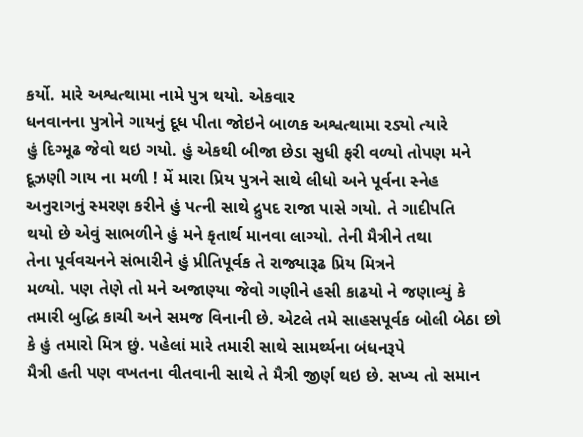કર્યો. મારે અશ્વત્થામા નામે પુત્ર થયો. એકવાર
ધનવાનના પુત્રોને ગાયનું દૂધ પીતા જોઇને બાળક અશ્વત્થામા રડ્યો ત્યારે
હું દિગ્મૂઢ જેવો થઇ ગયો. હું એકથી બીજા છેડા સુધી ફરી વળ્યો તોપણ મને
દૂઝણી ગાય ના મળી ! મેં મારા પ્રિય પુત્રને સાથે લીધો અને પૂર્વના સ્નેહ
અનુરાગનું સ્મરણ કરીને હું પત્ની સાથે દ્રુપદ રાજા પાસે ગયો. તે ગાદીપતિ
થયો છે એવું સાભળીને હું મને કૃતાર્થ માનવા લાગ્યો. તેની મૈત્રીને તથા
તેના પૂર્વવચનને સંભારીને હું પ્રીતિપૂર્વક તે રાજ્યારૂઢ પ્રિય મિત્રને
મળ્યો. પણ તેણે તો મને અજાણ્યા જેવો ગણીને હસી કાઢયો ને જણાવ્યું કે
તમારી બુદ્ધિ કાચી અને સમજ વિનાની છે. એટલે તમે સાહસપૂર્વક બોલી બેઠા છો
કે હું તમારો મિત્ર છું. પહેલાં મારે તમારી સાથે સામર્થ્યના બંધનરૂપે
મૈત્રી હતી પણ વખતના વીતવાની સાથે તે મૈત્રી જીર્ણ થઇ છે. સખ્ય તો સમાન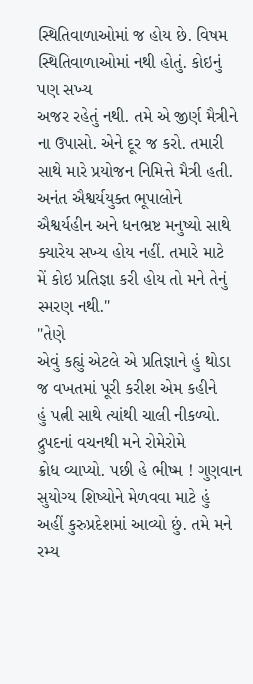સ્થિતિવાળાઓમાં જ હોય છે. વિષમ સ્થિતિવાળાઓમાં નથી હોતું. કોઇનું પણ સખ્ય
અજર રહેતું નથી. તમે એ જીર્ણ મૈત્રીને ના ઉપાસો. એને દૂર જ કરો. તમારી
સાથે મારે પ્રયોજન નિમિત્તે મૈત્રી હતી. અનંત ઐશ્વર્યયુક્ત ભૂપાલોને
ઐશ્વર્યહીન અને ધનભ્રષ્ટ મનુષ્યો સાથે ક્યારેય સખ્ય હોય નહીં. તમારે માટે
મેં કોઇ પ્રતિજ્ઞા કરી હોય તો મને તેનું સ્મરણ નથી."
"તેણે
એવું કહ્યું એટલે એ પ્રતિજ્ઞાને હું થોડા જ વખતમાં પૂરી કરીશ એમ કહીને
હું પત્ની સાથે ત્યાંથી ચાલી નીકળ્યો. દ્રુપદનાં વચનથી મને રોમેરોમે
ક્રોધ વ્યાપ્યો. પછી હે ભીષ્મ ! ગુણવાન સુયોગ્ય શિષ્યોને મેળવવા માટે હું
અહીં કુરુપ્રદેશમાં આવ્યો છું. તમે મને રમ્ય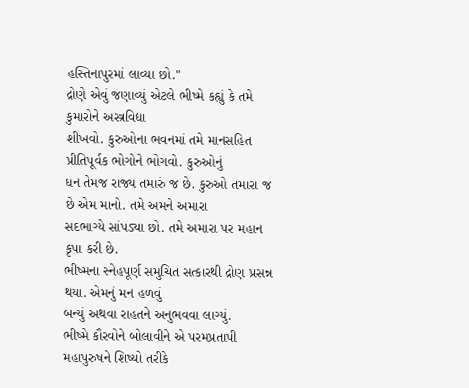હસ્તિનાપુરમાં લાવ્યા છો."
દ્રોણે એવું જણાવ્યું એટલે ભીષ્મે કહ્યું કે તમે કુમારોને અસ્ત્રવિદ્યા
શીખવો. કુરુઓના ભવનમાં તમે માનસહિત પ્રીતિપૂર્વક ભોગોને ભોગવો. કુરુઓનું
ધન તેમજ રાજ્ય તમારું જ છે. કુરુઓ તમારા જ છે એમ માનો. તમે અમને અમારા
સદભાગ્યે સાંપડ્યા છો. તમે અમારા પર મહાન કૃપા કરી છે.
ભીષ્મના સ્નેહપૂર્ણ સમુચિત સત્કારથી દ્રોણ પ્રસન્ન થયા. એમનું મન હળવું
બન્યું અથવા રાહતને અનુભવવા લાગ્યું.
ભીષ્મે કૌરવોને બોલાવીને એ પરમપ્રતાપી મહાપુરુષને શિષ્યો તરીકે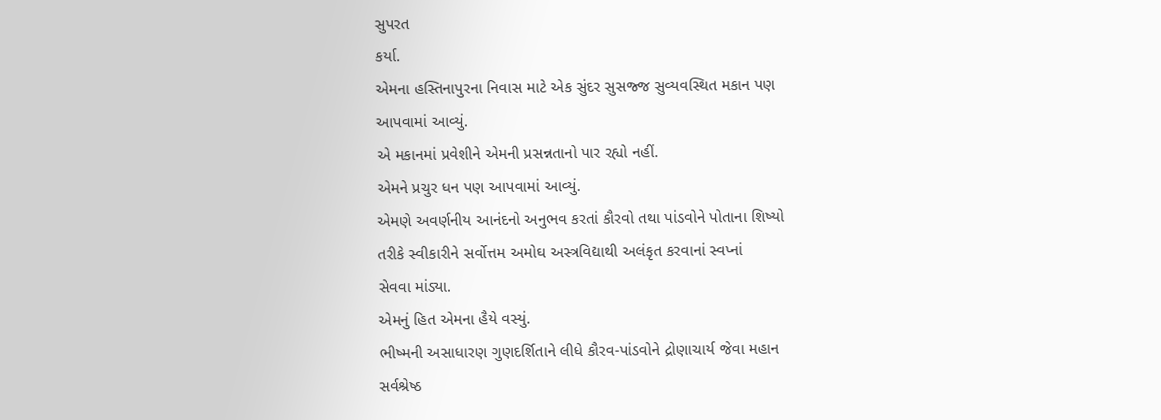સુપરત
કર્યા.
એમના હસ્તિનાપુરના નિવાસ માટે એક સુંદર સુસજ્જ સુવ્યવસ્થિત મકાન પણ
આપવામાં આવ્યું.
એ મકાનમાં પ્રવેશીને એમની પ્રસન્નતાનો પાર રહ્યો નહીં.
એમને પ્રચુર ધન પણ આપવામાં આવ્યું.
એમણે અવર્ણનીય આનંદનો અનુભવ કરતાં કૌરવો તથા પાંડવોને પોતાના શિષ્યો
તરીકે સ્વીકારીને સર્વોત્તમ અમોઘ અસ્ત્રવિદ્યાથી અલંકૃત કરવાનાં સ્વપ્નાં
સેવવા માંડ્યા.
એમનું હિત એમના હૈયે વસ્યું.
ભીષ્મની અસાધારણ ગુણદર્શિતાને લીધે કૌરવ-પાંડવોને દ્રોણાચાર્ય જેવા મહાન
સર્વશ્રેષ્ઠ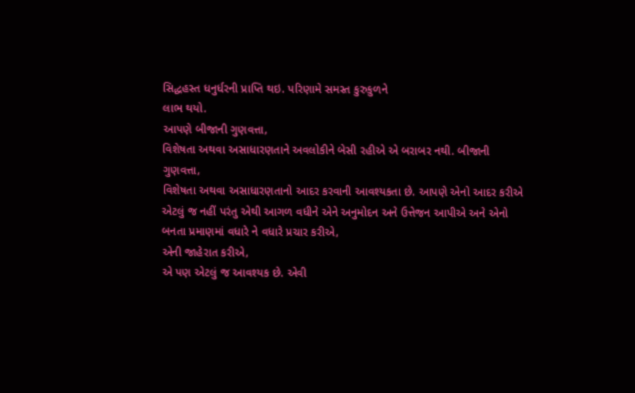સિદ્ધહસ્ત ધનુર્ધરની પ્રાપ્તિ થઇ. પરિણામે સમસ્ત કુરુકુળને
લાભ થયો.
આપણે બીજાની ગુણવત્તા,
વિશેષતા અથવા અસાધારણતાને અવલોકીને બેસી રહીએ એ બરાબર નથી. બીજાની
ગુણવત્તા,
વિશેષતા અથવા અસાધારણતાનો આદર કરવાની આવશ્યકતા છે. આપણે એનો આદર કરીએ
એટલું જ નહીં પરંતુ એથી આગળ વધીને એને અનુમોદન અને ઉત્તેજન આપીએ અને એનો
બનતા પ્રમાણમાં વધારે ને વધારે પ્રચાર કરીએ,
એની જાહેરાત કરીએ,
એ પણ એટલું જ આવશ્યક છે. એવી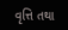વૃત્તિ તથા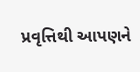પ્રવૃત્તિથી આપણને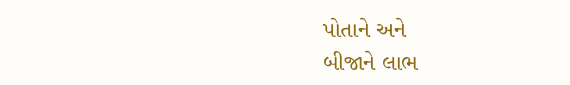પોતાને અને
બીજાને લાભ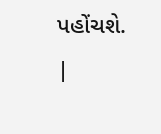પહોંચશે.
|